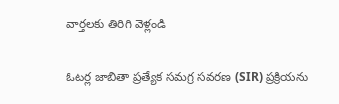వార్తలకు తిరిగి వెళ్లండి

ఓటర్ల జాబితా ప్రత్యేక సమగ్ర సవరణ (SIR) ప్రక్రియను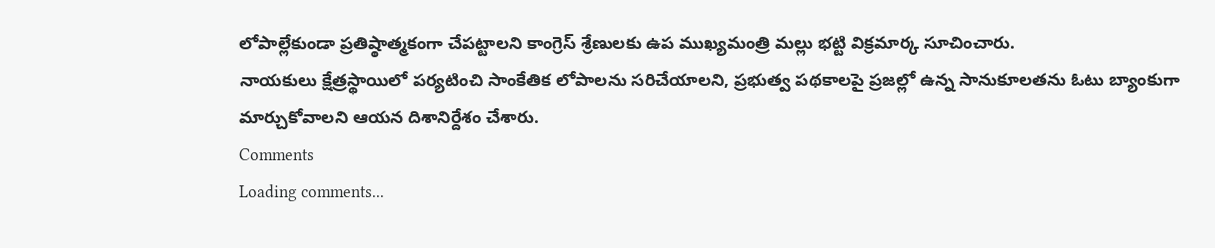లోపాల్లేకుండా ప్రతిష్ఠాత్మకంగా చేపట్టాలని కాంగ్రెస్ శ్రేణులకు ఉప ముఖ్యమంత్రి మల్లు భట్టి విక్రమార్క సూచించారు.
నాయకులు క్షేత్రస్థాయిలో పర్యటించి సాంకేతిక లోపాలను సరిచేయాలని, ప్రభుత్వ పథకాలపై ప్రజల్లో ఉన్న సానుకూలతను ఓటు బ్యాంకుగా మార్చుకోవాలని ఆయన దిశానిర్దేశం చేశారు.
Comments
Loading comments...